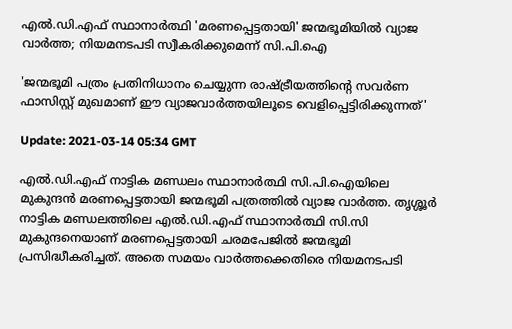എൽ.ഡി.എഫ് സ്ഥാനാർത്ഥി 'മരണപ്പെട്ടതായി' ജന്മഭൂമിയില്‍ വ്യാജ വാര്‍ത്ത; നിയമനടപടി സ്വീകരിക്കുമെന്ന് സി.പി.ഐ

'ജന്മഭൂമി പത്രം പ്രതിനിധാനം ചെയ്യുന്ന രാഷ്ട്രീയത്തിന്‍റെ സവര്‍ണ ഫാസിസ്റ്റ് മുഖമാണ് ഈ വ്യാജവാര്‍ത്തയിലൂടെ വെളിപ്പെട്ടിരിക്കുന്നത്'

Update: 2021-03-14 05:34 GMT

എൽ.ഡി.എഫ് നാട്ടിക മണ്ഡലം സ്ഥാനാർത്ഥി സി.പി.ഐയിലെ മുകുന്ദന്‍ മരണപ്പെട്ടതായി ജന്മഭൂമി പത്രത്തില്‍ വ്യാജ വാര്‍ത്ത. തൃശ്ശൂര്‍ നാട്ടിക മണ്ഡലത്തിലെ എല്‍.ഡി.എഫ് സ്ഥാനാര്‍ത്ഥി സി.സി മുകുന്ദനെയാണ് മരണപ്പെട്ടതായി ചരമപേജില്‍ ജന്മഭൂമി പ്രസിദ്ധീകരിച്ചത്. അതെ സമയം വാര്‍ത്തക്കെതിരെ നിയമനടപടി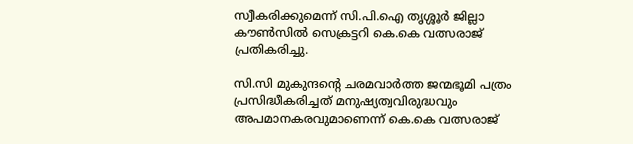സ്വീകരിക്കുമെന്ന് സി.പി.ഐ തൃശ്ശൂര്‍ ജില്ലാ കൗണ്‍സില്‍ സെക്രട്ടറി കെ.കെ വത്സരാജ് പ്രതികരിച്ചു.

സി.സി മുകുന്ദന്‍റെ ചരമവാര്‍ത്ത ജന്മഭൂമി പത്രം പ്രസിദ്ധീകരിച്ചത് മനുഷ്യത്വവിരുദ്ധവും അപമാനകരവുമാണെന്ന് കെ.കെ വത്സരാജ്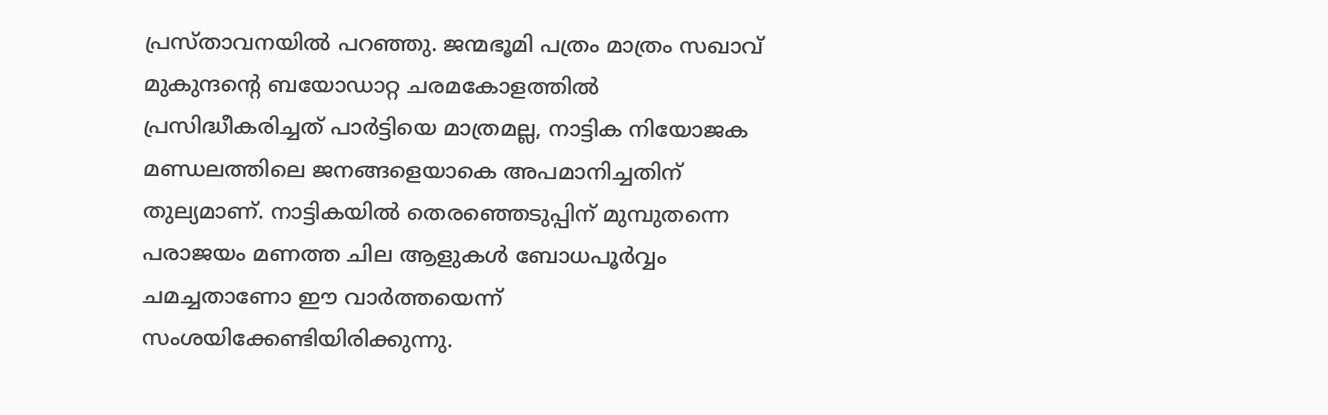പ്രസ്താവനയില്‍ പറഞ്ഞു. ജന്മഭൂമി പത്രം മാത്രം സഖാവ് മുകുന്ദന്‍റെ ബയോഡാറ്റ ചരമകോളത്തില്‍ പ്രസിദ്ധീകരിച്ചത് പാര്‍ട്ടിയെ മാത്രമല്ല, നാട്ടിക നിയോജക മണ്ഡലത്തിലെ ജനങ്ങളെയാകെ അപമാനിച്ചതിന് തുല്യമാണ്. നാട്ടികയില്‍ തെരഞ്ഞെടുപ്പിന് മുമ്പുതന്നെ പരാജയം മണത്ത ചില ആളുകള്‍ ബോധപൂര്‍വ്വം ചമച്ചതാണോ ഈ വാര്‍ത്തയെന്ന് സംശയിക്കേണ്ടിയിരിക്കുന്നു.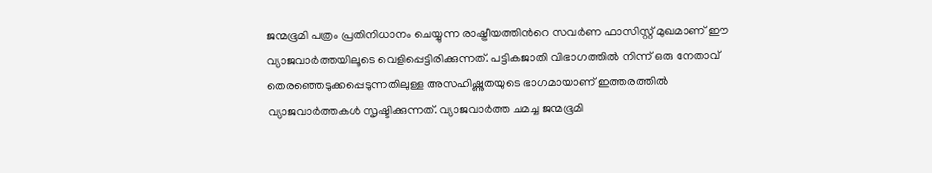ജന്മഭൂമി പത്രം പ്രതിനിധാനം ചെയ്യുന്ന രാഷ്ട്രീയത്തിന്‍റെ സവര്‍ണ ഫാസിസ്റ്റ് മുഖമാണ് ഈ വ്യാജവാര്‍ത്തയിലൂടെ വെളിപ്പെട്ടിരിക്കുന്നത്. പട്ടികജാതി വിഭാഗത്തില്‍ നിന്ന് ഒരു നേതാവ് തെരഞ്ഞെടുക്കപ്പെടുന്നതിലുള്ള അസഹിഷ്ണുതയുടെ ഭാഗമായാണ് ഇത്തരത്തില്‍ വ്യാജവാര്‍ത്തകള്‍ സൃഷ്ടിക്കുന്നത്. വ്യാജവാര്‍ത്ത ചമച്ച ജന്മഭൂമി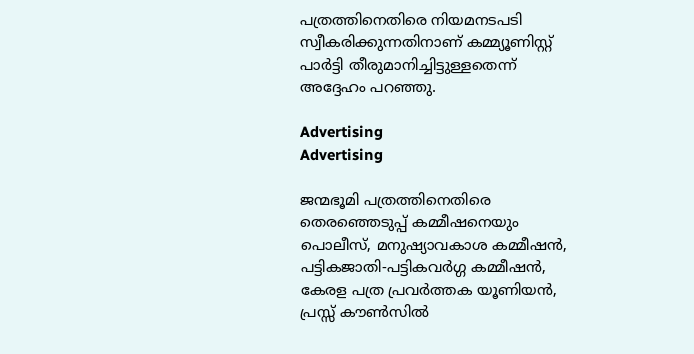പത്രത്തിനെതിരെ നിയമനടപടി സ്വീകരിക്കുന്നതിനാണ് കമ്മ്യൂണിസ്റ്റ് പാര്‍ട്ടി തീരുമാനിച്ചിട്ടുള്ളതെന്ന് അദ്ദേഹം പറഞ്ഞു.

Advertising
Advertising

ജന്മഭൂമി പത്രത്തിനെതിരെ തെരഞ്ഞെടുപ്പ് കമ്മീഷനെയും പൊലീസ്, മനുഷ്യാവകാശ കമ്മീഷന്‍, പട്ടികജാതി-പട്ടികവര്‍ഗ്ഗ കമ്മീഷന്‍, കേരള പത്ര പ്രവര്‍ത്തക യൂണിയന്‍, പ്രസ്സ് കൗണ്‍സില്‍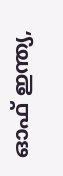ഓഫ് ഇന്ത്യ,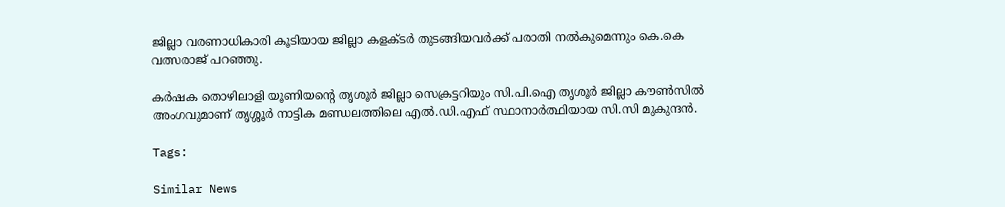ജില്ലാ വരണാധികാരി കൂടിയായ ജില്ലാ കളക്ടര്‍ തുടങ്ങിയവര്‍ക്ക് പരാതി നല്‍കുമെന്നും കെ.കെ വത്സരാജ് പറഞ്ഞു.

കര്‍ഷക തൊഴിലാളി യൂണിയന്‍റെ തൃശൂര്‍ ജില്ലാ സെക്രട്ടറിയും സി.പി.ഐ തൃശൂര്‍ ജില്ലാ കൗണ്‍സില്‍ അംഗവുമാണ് തൃശ്ശൂര്‍ നാട്ടിക മണ്ഡലത്തിലെ എല്‍.ഡി.എഫ് സ്ഥാനാര്‍ത്ഥിയായ സി.സി മുകുന്ദന്‍.

Tags:

Similar News